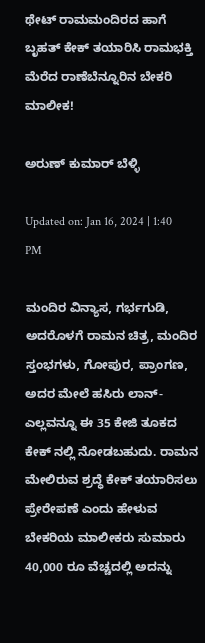ಥೇಟ್ ರಾಮಮಂದಿರದ ಹಾಗೆ ಬೃಹತ್ ಕೇಕ್ ತಯಾರಿಸಿ ರಾಮಭಕ್ತಿ ಮೆರೆದ ರಾಣೆಬೆನ್ನೂರಿನ ಬೇಕರಿ ಮಾಲೀಕ!

ಅರುಣ್ ಕುಮಾರ್ ಬೆಳ್ಳಿ

Updated on: Jan 16, 2024 | 1:40 PM

ಮಂದಿರ ವಿನ್ಯಾಸ, ಗರ್ಭಗುಡಿ, ಅದರೊಳಗೆ ರಾಮನ ಚಿತ್ರ, ಮಂದಿರ ಸ್ತಂಭಗಳು, ಗೋಪುರ, ಪ್ರಾಂಗಣ, ಅದರ ಮೇಲೆ ಹಸಿರು ಲಾನ್-ಎಲ್ಲವನ್ನೂ ಈ 35 ಕೇಜಿ ತೂಕದ ಕೇಕ್ ನಲ್ಲಿ ನೋಡಬಹುದು. ರಾಮನ ಮೇಲಿರುವ ಶ್ರದ್ಧೆ ಕೇಕ್ ತಯಾರಿಸಲು ಪ್ರೇರೇಪಣೆ ಎಂದು ಹೇಳುವ ಬೇಕರಿಯ ಮಾಲೀಕರು ಸುಮಾರು 40,000 ರೂ ವೆಚ್ಚದಲ್ಲಿ ಅದನ್ನು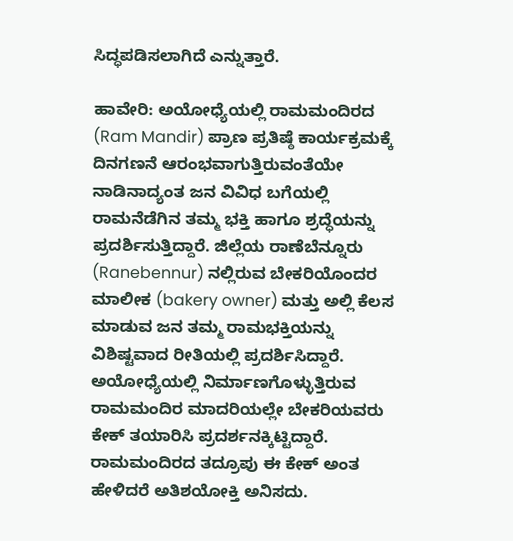ಸಿದ್ಧಪಡಿಸಲಾಗಿದೆ ಎನ್ನುತ್ತಾರೆ.

ಹಾವೇರಿ: ಅಯೋಧ್ಯೆಯಲ್ಲಿ ರಾಮಮಂದಿರದ (Ram Mandir) ಪ್ರಾಣ ಪ್ರತಿಷ್ಠೆ ಕಾರ್ಯಕ್ರಮಕ್ಕೆ ದಿನಗಣನೆ ಆರಂಭವಾಗುತ್ತಿರುವಂತೆಯೇ ನಾಡಿನಾದ್ಯಂತ ಜನ ವಿವಿಧ ಬಗೆಯಲ್ಲಿ ರಾಮನೆಡೆಗಿನ ತಮ್ಮ ಭಕ್ತಿ ಹಾಗೂ ಶ್ರದ್ಧೆಯನ್ನು ಪ್ರದರ್ಶಿಸುತ್ತಿದ್ದಾರೆ. ಜಿಲ್ಲೆಯ ರಾಣೆಬೆನ್ನೂರು (Ranebennur) ನಲ್ಲಿರುವ ಬೇಕರಿಯೊಂದರ ಮಾಲೀಕ (bakery owner) ಮತ್ತು ಅಲ್ಲಿ ಕೆಲಸ ಮಾಡುವ ಜನ ತಮ್ಮ ರಾಮಭಕ್ತಿಯನ್ನು ವಿಶಿಷ್ಟವಾದ ರೀತಿಯಲ್ಲಿ ಪ್ರದರ್ಶಿಸಿದ್ದಾರೆ. ಅಯೋಧ್ಯೆಯಲ್ಲಿ ನಿರ್ಮಾಣಗೊಳ್ಳುತ್ತಿರುವ ರಾಮಮಂದಿರ ಮಾದರಿಯಲ್ಲೇ ಬೇಕರಿಯವರು ಕೇಕ್ ತಯಾರಿಸಿ ಪ್ರದರ್ಶನಕ್ಕಿಟ್ಟಿದ್ದಾರೆ. ರಾಮಮಂದಿರದ ತದ್ರೂಪು ಈ ಕೇಕ್ ಅಂತ ಹೇಳಿದರೆ ಅತಿಶಯೋಕ್ತಿ ಅನಿಸದು.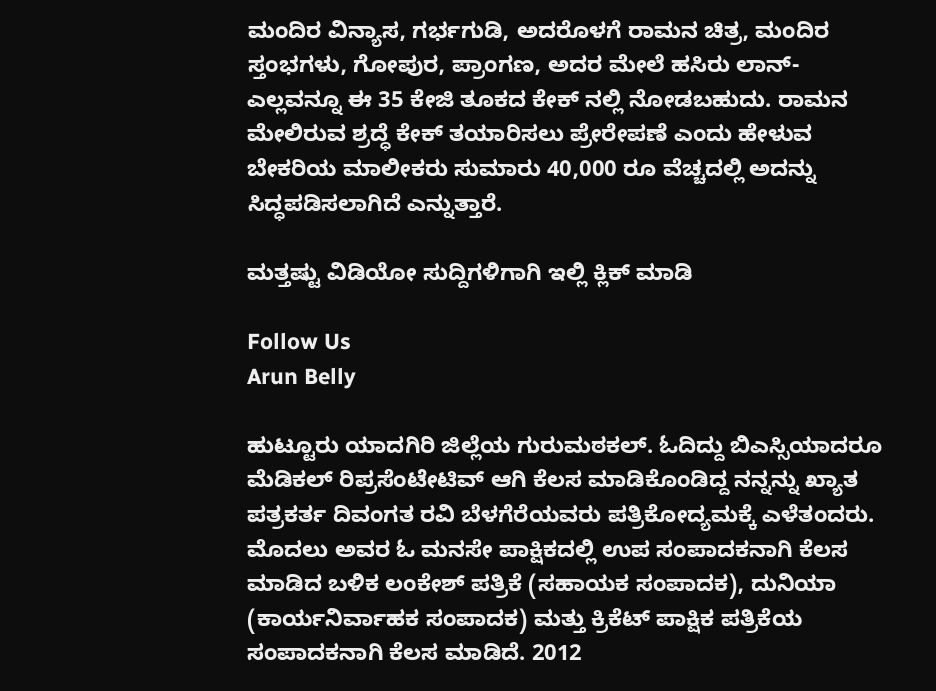ಮಂದಿರ ವಿನ್ಯಾಸ, ಗರ್ಭಗುಡಿ, ಅದರೊಳಗೆ ರಾಮನ ಚಿತ್ರ, ಮಂದಿರ ಸ್ತಂಭಗಳು, ಗೋಪುರ, ಪ್ರಾಂಗಣ, ಅದರ ಮೇಲೆ ಹಸಿರು ಲಾನ್-ಎಲ್ಲವನ್ನೂ ಈ 35 ಕೇಜಿ ತೂಕದ ಕೇಕ್ ನಲ್ಲಿ ನೋಡಬಹುದು. ರಾಮನ ಮೇಲಿರುವ ಶ್ರದ್ಧೆ ಕೇಕ್ ತಯಾರಿಸಲು ಪ್ರೇರೇಪಣೆ ಎಂದು ಹೇಳುವ ಬೇಕರಿಯ ಮಾಲೀಕರು ಸುಮಾರು 40,000 ರೂ ವೆಚ್ಚದಲ್ಲಿ ಅದನ್ನು ಸಿದ್ಧಪಡಿಸಲಾಗಿದೆ ಎನ್ನುತ್ತಾರೆ.

ಮತ್ತಷ್ಟು ವಿಡಿಯೋ ಸುದ್ದಿಗಳಿಗಾಗಿ ಇಲ್ಲಿ ಕ್ಲಿಕ್ ಮಾಡಿ

Follow Us
Arun Belly

ಹುಟ್ಟೂರು ಯಾದಗಿರಿ ಜಿಲ್ಲೆಯ ಗುರುಮಠಕಲ್. ಓದಿದ್ದು ಬಿಎಸ್ಸಿಯಾದರೂ ಮೆಡಿಕಲ್ ರಿಪ್ರಸೆಂಟೇಟಿವ್ ಆಗಿ ಕೆಲಸ ಮಾಡಿಕೊಂಡಿದ್ದ ನನ್ನನ್ನು ಖ್ಯಾತ ಪತ್ರಕರ್ತ ದಿವಂಗತ ರವಿ ಬೆಳಗೆರೆಯವರು ಪತ್ರಿಕೋದ್ಯಮಕ್ಕೆ ಎಳೆತಂದರು. ಮೊದಲು ಅವರ ಓ ಮನಸೇ ಪಾಕ್ಷಿಕದಲ್ಲಿ ಉಪ ಸಂಪಾದಕನಾಗಿ ಕೆಲಸ ಮಾಡಿದ ಬಳಿಕ ಲಂಕೇಶ್ ಪತ್ರಿಕೆ (ಸಹಾಯಕ ಸಂಪಾದಕ), ದುನಿಯಾ (ಕಾರ್ಯನಿರ್ವಾಹಕ ಸಂಪಾದಕ) ಮತ್ತು ಕ್ರಿಕೆಟ್ ಪಾಕ್ಷಿಕ ಪತ್ರಿಕೆಯ ಸಂಪಾದಕನಾಗಿ ಕೆಲಸ ಮಾಡಿದೆ. 2012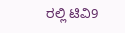ರಲ್ಲಿ ಟಿವಿ9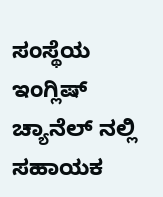ಸಂಸ್ಥೆಯ ಇಂಗ್ಲಿಷ್ ಚ್ಯಾನೆಲ್ ನಲ್ಲಿ ಸಹಾಯಕ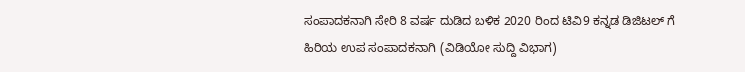ಸಂಪಾದಕನಾಗಿ ಸೇರಿ 8 ವರ್ಷ ದುಡಿದ ಬಳಿಕ 2020 ರಿಂದ ಟಿವಿ9 ಕನ್ನಡ ಡಿಜಿಟಲ್ ಗೆ ಹಿರಿಯ ಉಪ ಸಂಪಾದಕನಾಗಿ (ವಿಡಿಯೋ ಸುದ್ದಿ ವಿಭಾಗ)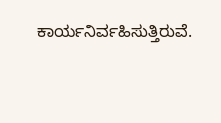ಕಾರ್ಯನಿರ್ವಹಿಸುತ್ತಿರುವೆ.